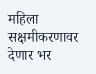महिला सक्षमीकरणावर देणार भर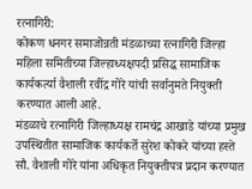रत्नागिरी:
कोकण धनगर समाजोन्नती मंडळाच्या रत्नागिरी जिल्हा महिला समितीच्या जिल्हाध्यक्षपदी प्रसिद्ध सामाजिक कार्यकर्त्या वैशाली रवींद्र गोरे यांची सर्वानुमते नियुक्ती करण्यात आली आहे.
मंडळाचे रत्नागिरी जिल्हाध्यक्ष रामचंद्र आखाडे यांच्या प्रमुख उपस्थितीत सामाजिक कार्यकर्ते सुरेश कोकरे यांच्या हस्ते सौ. वैशाली गोरे यांना अधिकृत नियुक्तीपत्र प्रदान करण्यात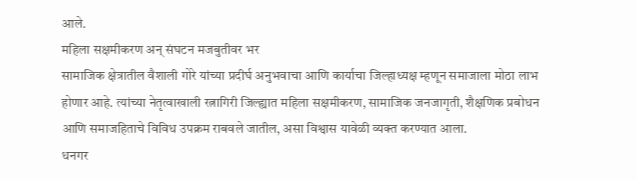आले.
महिला सक्षमीकरण अन् संघटन मजबुतीवर भर
सामाजिक क्षेत्रातील वैशाली गोरे यांच्या प्रदीर्घ अनुभवाचा आणि कार्याचा जिल्हाध्यक्ष म्हणून समाजाला मोठा लाभ होणार आहे. त्यांच्या नेतृत्वाखाली रत्नागिरी जिल्ह्यात महिला सक्षमीकरण, सामाजिक जनजागृती, शैक्षणिक प्रबोधन आणि समाजहिताचे विविध उपक्रम राबवले जातील, असा विश्वास यावेळी व्यक्त करण्यात आला.
धनगर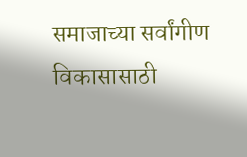समाजाच्या सर्वांगीण विकासासाठी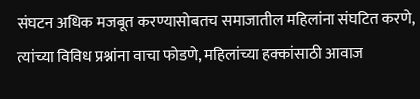संघटन अधिक मजबूत करण्यासोबतच समाजातील महिलांना संघटित करणे, त्यांच्या विविध प्रश्नांना वाचा फोडणे, महिलांच्या हक्कांसाठी आवाज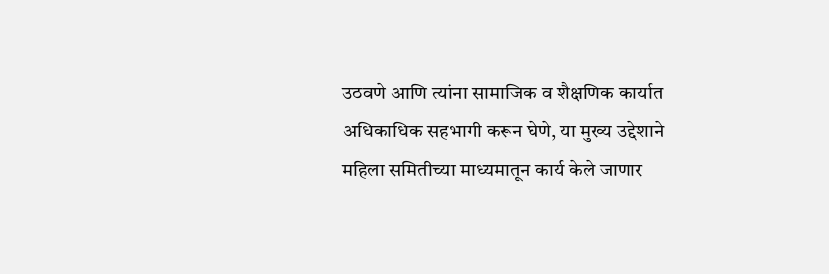उठवणे आणि त्यांना सामाजिक व शैक्षणिक कार्यात अधिकाधिक सहभागी करून घेणे, या मुख्य उद्देशाने महिला समितीच्या माध्यमातून कार्य केले जाणार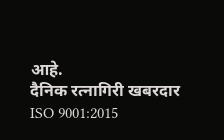आहे.
दैनिक रत्नागिरी खबरदार
ISO 9001:2015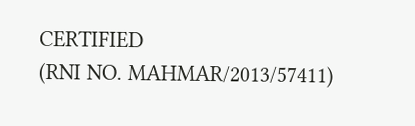CERTIFIED
(RNI NO. MAHMAR/2013/57411)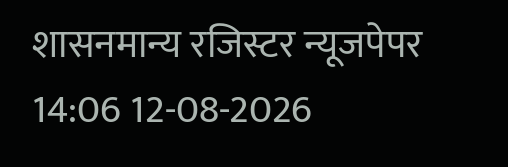शासनमान्य रजिस्टर न्यूजपेपर
14:06 12-08-2026